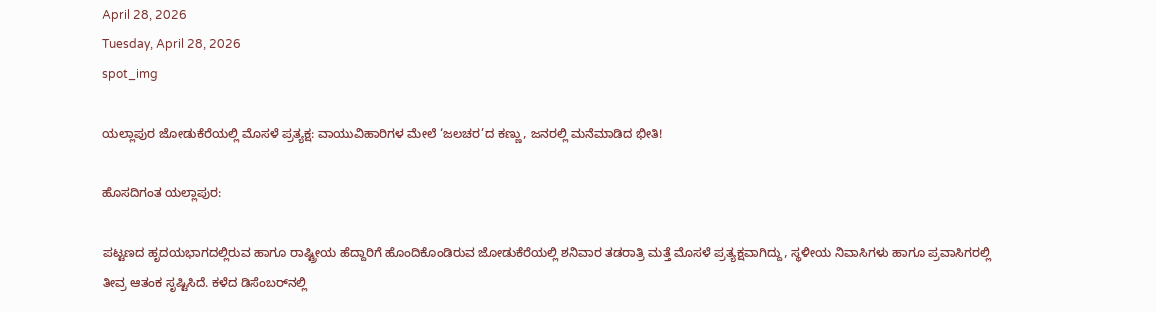April 28, 2026
Tuesday, April 28, 2026
spot_img

ಯಲ್ಲಾಪುರ ಜೋಡುಕೆರೆಯಲ್ಲಿ ಮೊಸಳೆ ಪ್ರತ್ಯಕ್ಷ: ವಾಯುವಿಹಾರಿಗಳ ಮೇಲೆ ‘ಜಲಚರ’ದ ಕಣ್ಣು, ಜನರಲ್ಲಿ ಮನೆಮಾಡಿದ ಭೀತಿ!

ಹೊಸದಿಗಂತ ಯಲ್ಲಾಪುರ:

ಪಟ್ಟಣದ ಹೃದಯಭಾಗದಲ್ಲಿರುವ ಹಾಗೂ ರಾಷ್ಟ್ರೀಯ ಹೆದ್ದಾರಿಗೆ ಹೊಂದಿಕೊಂಡಿರುವ ಜೋಡುಕೆರೆಯಲ್ಲಿ ಶನಿವಾರ ತಡರಾತ್ರಿ ಮತ್ತೆ ಮೊಸಳೆ ಪ್ರತ್ಯಕ್ಷವಾಗಿದ್ದು, ಸ್ಥಳೀಯ ನಿವಾಸಿಗಳು ಹಾಗೂ ಪ್ರವಾಸಿಗರಲ್ಲಿ ತೀವ್ರ ಆತಂಕ ಸೃಷ್ಟಿಸಿದೆ. ಕಳೆದ ಡಿಸೆಂಬರ್‌ನಲ್ಲಿ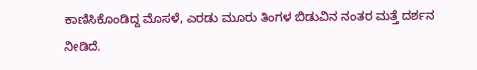ಕಾಣಿಸಿಕೊಂಡಿದ್ದ ಮೊಸಳೆ, ಎರಡು ಮೂರು ತಿಂಗಳ ಬಿಡುವಿನ ನಂತರ ಮತ್ತೆ ದರ್ಶನ ನೀಡಿದೆ.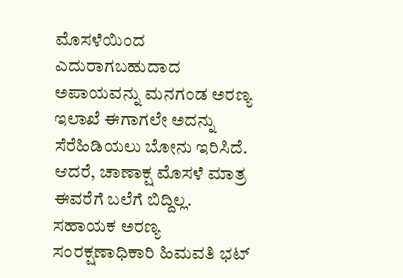ಮೊಸಳೆಯಿಂದ ಎದುರಾಗಬಹುದಾದ ಅಪಾಯವನ್ನು ಮನಗಂಡ ಅರಣ್ಯ ಇಲಾಖೆ ಈಗಾಗಲೇ ಅದನ್ನು ಸೆರೆಹಿಡಿಯಲು ಬೋನು ಇರಿಸಿದೆ. ಆದರೆ, ಚಾಣಾಕ್ಷ ಮೊಸಳೆ ಮಾತ್ರ ಈವರೆಗೆ ಬಲೆಗೆ ಬಿದ್ದಿಲ್ಲ. ಸಹಾಯಕ ಅರಣ್ಯ ಸಂರಕ್ಷಣಾಧಿಕಾರಿ ಹಿಮವತಿ ಭಟ್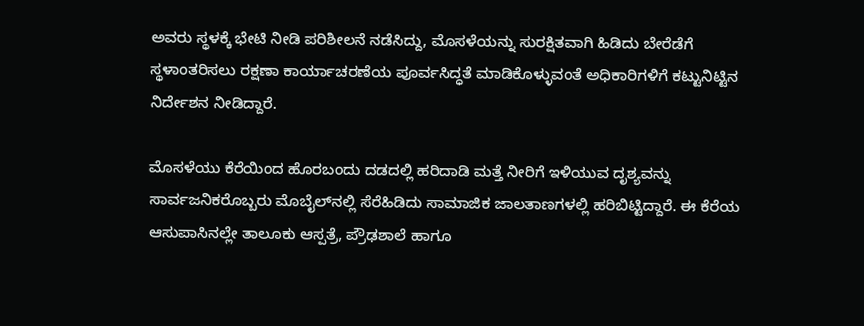ಅವರು ಸ್ಥಳಕ್ಕೆ ಭೇಟಿ ನೀಡಿ ಪರಿಶೀಲನೆ ನಡೆಸಿದ್ದು, ಮೊಸಳೆಯನ್ನು ಸುರಕ್ಷಿತವಾಗಿ ಹಿಡಿದು ಬೇರೆಡೆಗೆ ಸ್ಥಳಾಂತರಿಸಲು ರಕ್ಷಣಾ ಕಾರ್ಯಾಚರಣೆಯ ಪೂರ್ವಸಿದ್ಧತೆ ಮಾಡಿಕೊಳ್ಳುವಂತೆ ಅಧಿಕಾರಿಗಳಿಗೆ ಕಟ್ಟುನಿಟ್ಟಿನ ನಿರ್ದೇಶನ ನೀಡಿದ್ದಾರೆ.

ಮೊಸಳೆಯು ಕೆರೆಯಿಂದ ಹೊರಬಂದು ದಡದಲ್ಲಿ ಹರಿದಾಡಿ ಮತ್ತೆ ನೀರಿಗೆ ಇಳಿಯುವ ದೃಶ್ಯವನ್ನು ಸಾರ್ವಜನಿಕರೊಬ್ಬರು ಮೊಬೈಲ್‌ನಲ್ಲಿ ಸೆರೆಹಿಡಿದು ಸಾಮಾಜಿಕ ಜಾಲತಾಣಗಳಲ್ಲಿ ಹರಿಬಿಟ್ಟಿದ್ದಾರೆ. ಈ ಕೆರೆಯ ಆಸುಪಾಸಿನಲ್ಲೇ ತಾಲೂಕು ಆಸ್ಪತ್ರೆ, ಪ್ರೌಢಶಾಲೆ ಹಾಗೂ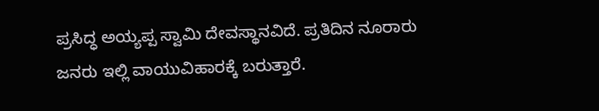ಪ್ರಸಿದ್ಧ ಅಯ್ಯಪ್ಪ ಸ್ವಾಮಿ ದೇವಸ್ಥಾನವಿದೆ. ಪ್ರತಿದಿನ ನೂರಾರು ಜನರು ಇಲ್ಲಿ ವಾಯುವಿಹಾರಕ್ಕೆ ಬರುತ್ತಾರೆ.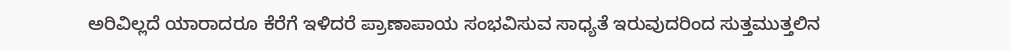ಅರಿವಿಲ್ಲದೆ ಯಾರಾದರೂ ಕೆರೆಗೆ ಇಳಿದರೆ ಪ್ರಾಣಾಪಾಯ ಸಂಭವಿಸುವ ಸಾಧ್ಯತೆ ಇರುವುದರಿಂದ ಸುತ್ತಮುತ್ತಲಿನ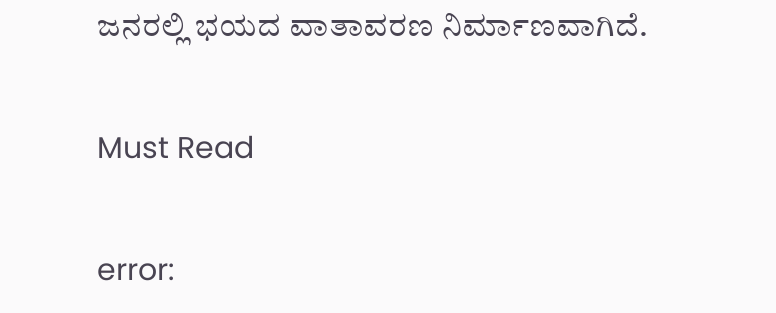ಜನರಲ್ಲಿ ಭಯದ ವಾತಾವರಣ ನಿರ್ಮಾಣವಾಗಿದೆ.

Must Read

error: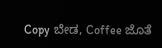Copy ಬೇಡ, Coffee ಜೊತೆ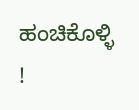ಹಂಚಿಕೊಳ್ಳಿ !